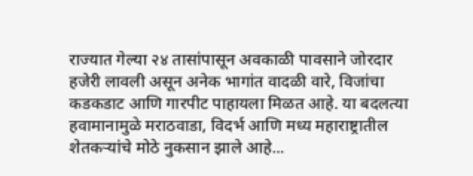राज्यात गेल्या २४ तासांपासून अवकाळी पावसाने जोरदार हजेरी लावली असून अनेक भागांत वादळी वारे, विजांचा कडकडाट आणि गारपीट पाहायला मिळत आहे. या बदलत्या हवामानामुळे मराठवाडा, विदर्भ आणि मध्य महाराष्ट्रातील शेतकऱ्यांचे मोठे नुकसान झाले आहे...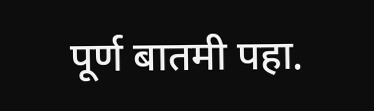पूर्ण बातमी पहा.